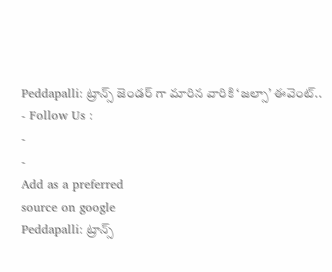Peddapalli: ట్రాన్స్ జెండర్ గా మారిన వారికి ‘జల్సా’ ఈవెంట్..
- Follow Us :
-
-
Add as a preferred
source on google
Peddapalli: ట్రాన్స్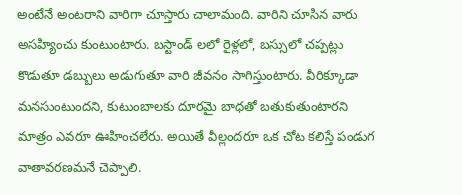అంటేనే అంటరాని వారిగా చూస్తారు చాలామంది. వారిని చూసిన వారు అసహ్యించు కుంటుంటారు. బస్టాండ్ లలో రైళ్లలో, బస్సులో చప్పట్లు కొడుతూ డబ్బులు అడుగుతూ వారి జీవనం సాగిస్తుంటారు. వీరిక్కూడా మనసుంటుందని, కుటుంబాలకు దూరమై బాధతో బతుకుతుంటారని మాత్రం ఎవరూ ఊహించలేరు. అయితే వీల్లందరూ ఒక చోట కలిస్తే పండుగ వాతావరణమనే చెప్పాలి.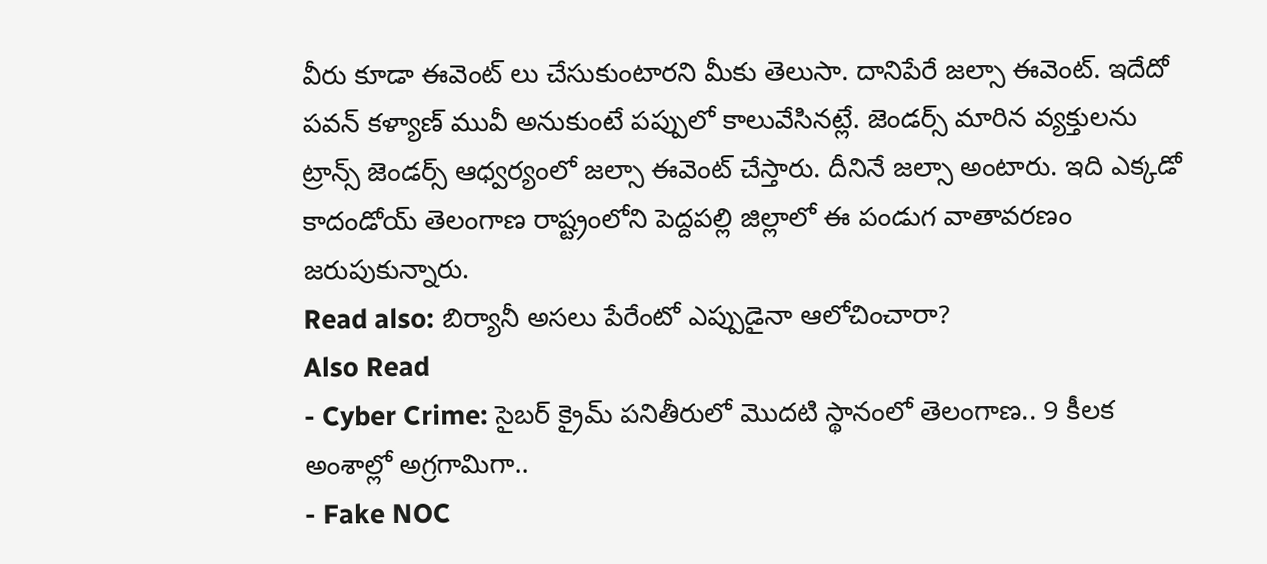వీరు కూడా ఈవెంట్ లు చేసుకుంటారని మీకు తెలుసా. దానిపేరే జల్సా ఈవెంట్. ఇదేదో పవన్ కళ్యాణ్ మువీ అనుకుంటే పప్పులో కాలువేసినట్లే. జెండర్స్ మారిన వ్యక్తులను ట్రాన్స్ జెండర్స్ ఆధ్వర్యంలో జల్సా ఈవెంట్ చేస్తారు. దీనినే జల్సా అంటారు. ఇది ఎక్కడో కాదండోయ్ తెలంగాణ రాష్ట్రంలోని పెద్దపల్లి జిల్లాలో ఈ పండుగ వాతావరణం జరుపుకున్నారు.
Read also: బిర్యానీ అసలు పేరేంటో ఎప్పుడైనా ఆలోచించారా?
Also Read
- Cyber Crime: సైబర్ క్రైమ్ పనితీరులో మొదటి స్థానంలో తెలంగాణ.. 9 కీలక అంశాల్లో అగ్రగామిగా..
- Fake NOC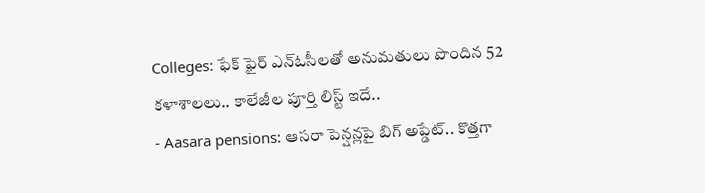Colleges: ఫేక్ ఫైర్ ఎన్ఓసీలతో అనుమతులు పొందిన 52 కళాశాలలు.. కాలేజీల పూర్తి లిస్ట్ ఇదే..
- Aasara pensions: ఆసరా పెన్షన్లపై బిగ్ అప్డేట్.. కొత్తగా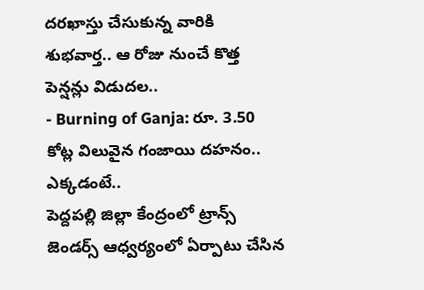దరఖాస్తు చేసుకున్న వారికి శుభవార్త.. ఆ రోజు నుంచే కొత్త పెన్షన్లు విడుదల..
- Burning of Ganja: రూ. 3.50 కోట్ల విలువైన గంజాయి దహనం.. ఎక్కడంటే..
పెద్దపల్లి జిల్లా కేంద్రంలో ట్రాన్స్ జెండర్స్ ఆధ్వర్యంలో ఏర్పాటు చేసిన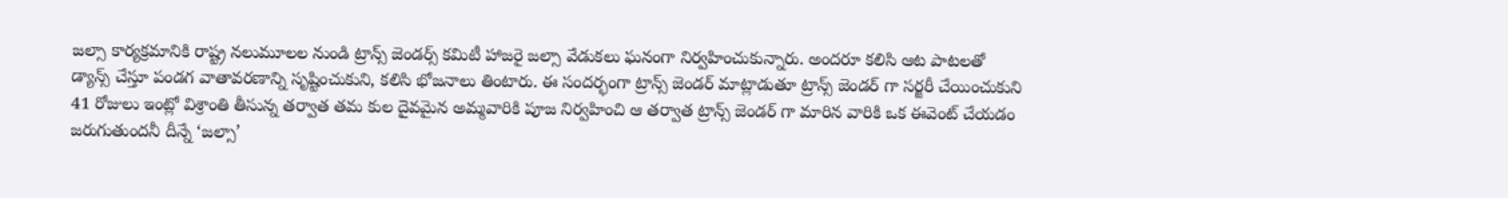జల్సా కార్యక్రమానికి రాష్ట్ర నలుమూలల నుండి ట్రాన్స్ జెండర్స్ కమిటీ హాజరై జల్సా వేడుకలు ఘనంగా నిర్వహించుకున్నారు. అందరూ కలిసి ఆట పాటలతో డ్యాన్స్ చేస్తూ పండగ వాతావరణాన్ని సృష్టించుకుని, కలిసి భోజనాలు తింటారు. ఈ సందర్భంగా ట్రాన్స్ జెండర్ మాట్లాడుతూ ట్రాన్స్ జెండర్ గా సర్జరీ చేయించుకుని 41 రోజులు ఇంట్లో విశ్రాంతి తీసున్న తర్వాత తమ కుల దైవమైన అమ్మవారికి పూజ నిర్వహించి ఆ తర్వాత ట్రాన్స్ జెండర్ గా మారిన వారికి ఒక ఈవెంట్ చేయడం జరుగుతుందనీ దీన్నే ‘జల్సా’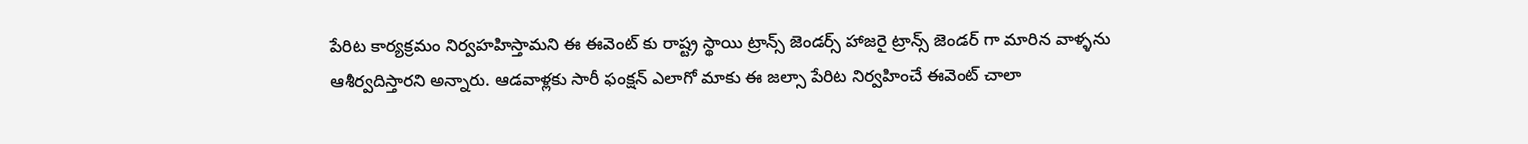పేరిట కార్యక్రమం నిర్వహహిస్తామని ఈ ఈవెంట్ కు రాష్ట్ర స్థాయి ట్రాన్స్ జెండర్స్ హాజరై ట్రాన్స్ జెండర్ గా మారిన వాళ్ళను ఆశీర్వదిస్తారని అన్నారు. ఆడవాళ్లకు సారీ ఫంక్షన్ ఎలాగో మాకు ఈ జల్సా పేరిట నిర్వహించే ఈవెంట్ చాలా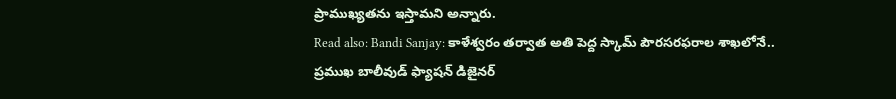ప్రాముఖ్యతను ఇస్తామని అన్నారు.
Read also: Bandi Sanjay: కాళేశ్వరం తర్వాత అతి పెద్ద స్కామ్ పౌరసరఫరాల శాఖలోనే..
ప్రముఖ బాలీవుడ్ ఫ్యాషన్ డిజైనర్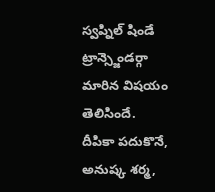స్వప్నిల్ షిండే ట్రాన్స్జెండర్గా మారిన విషయం తెలిసిందే. దీపికా పదుకొనే, అనుష్క శర్మ,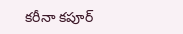కరీనా కపూర్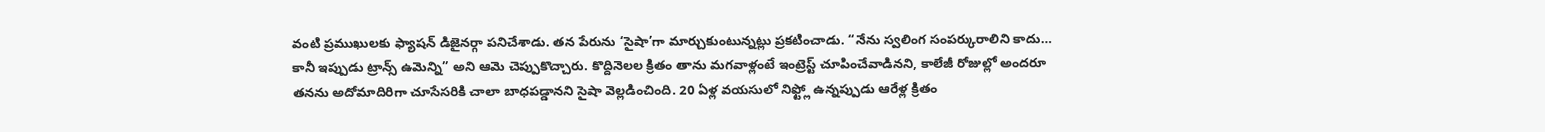వంటి ప్రముఖులకు ఫ్యాషన్ డిజైనర్గా పనిచేశాడు. తన పేరును ‘సైషా’గా మార్చుకుంటున్నట్లు ప్రకటించాడు. “నేను స్వలింగ సంపర్కురాలిని కాదు… కానీ ఇప్పుడు ట్రాన్స్ ఉమెన్ని” అని ఆమె చెప్పుకొచ్చారు. కొద్దినెలల క్రితం తాను మగవాళ్లంటే ఇంట్రెస్ట్ చూపించేవాడినని, కాలేజీ రోజుల్లో అందరూ తనను అదోమాదిరిగా చూసేసరికి చాలా బాధపడ్డానని సైషా వెల్లడించింది. 20 ఏళ్ల వయసులో నిఫ్ట్లో ఉన్నప్పుడు ఆరేళ్ల క్రితం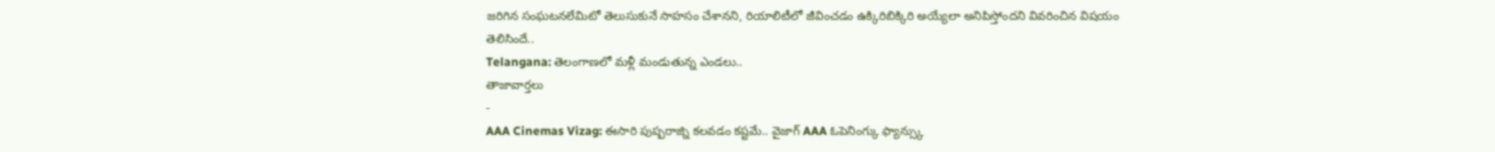జరిగిన సంఘటనలేమిటో తెలుసుకునే సాహసం చేశానని, రియాలిటీలో జీవించడం ఉక్కిరిబిక్కిరి అయ్యేలా అనిపిస్తోందని వివరించిన విషయం తెలిసిందే..
Telangana: తెలంగాణలో మళ్లీ మండుతున్న ఎండలు..
తాజావార్తలు
-
AAA Cinemas Vizag: ఈసారి పుష్పరాజ్ని కలవడం కష్టమే.. వైజాగ్ AAA ఓపెనింగ్కు ఫ్యాన్స్కు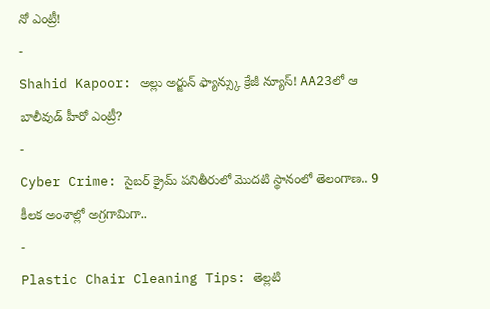నో ఎంట్రీ!
-
Shahid Kapoor: అల్లు అర్జున్ ఫ్యాన్స్కు క్రేజీ న్యూస్! AA23లో ఆ బాలీవుడ్ హీరో ఎంట్రీ?
-
Cyber Crime: సైబర్ క్రైమ్ పనితీరులో మొదటి స్థానంలో తెలంగాణ.. 9 కీలక అంశాల్లో అగ్రగామిగా..
-
Plastic Chair Cleaning Tips: తెల్లటి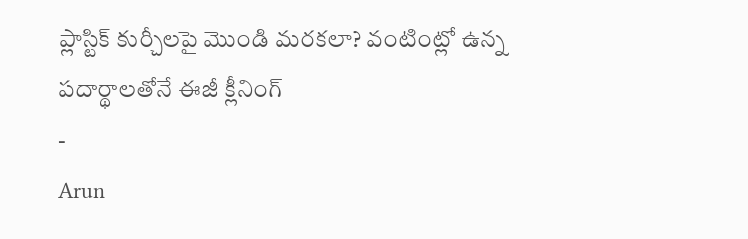ప్లాస్టిక్ కుర్చీలపై మొండి మరకలా? వంటింట్లో ఉన్న పదార్థాలతోనే ఈజీ క్లీనింగ్
-
Arun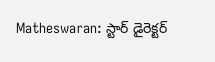Matheswaran: స్టార్ డైరెక్టర్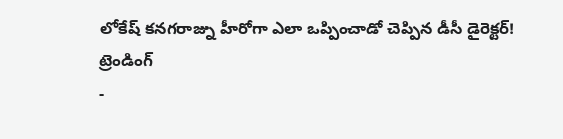లోకేష్ కనగరాజ్ను హీరోగా ఎలా ఒప్పించాడో చెప్పిన డీసీ డైరెక్టర్!
ట్రెండింగ్
-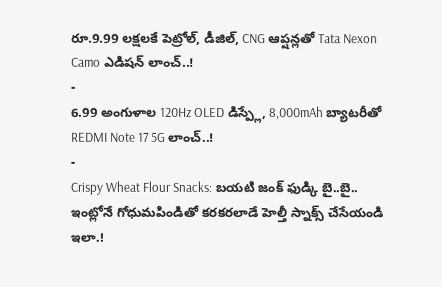రూ.9.99 లక్షలకే పెట్రోల్, డీజిల్, CNG ఆప్షన్లతో Tata Nexon Camo ఎడిషన్ లాంచ్..!
-
6.99 అంగుళాల 120Hz OLED డిస్ప్లే, 8,000mAh బ్యాటరీతో REDMI Note 17 5G లాంచ్..!
-
Crispy Wheat Flour Snacks: బయటి జంక్ ఫుడ్కి బై..బై.. ఇంట్లోనే గోధుమపిండితో కరకరలాడే హెల్తీ స్నాక్స్ చేసేయండి ఇలా.!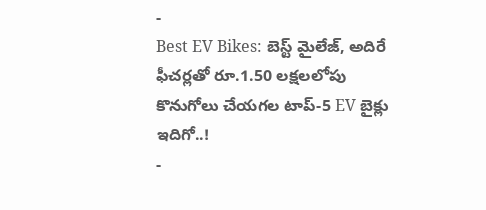-
Best EV Bikes: బెస్ట్ మైలేజ్, అదిరే ఫీచర్లతో రూ.1.50 లక్షలలోపు కొనుగోలు చేయగల టాప్-5 EV బైక్లు ఇదిగో..!
-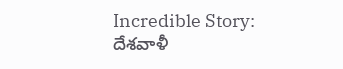Incredible Story: దేశవాళీ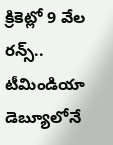క్రికెట్లో 9 వేల రన్స్.. టీమిండియా డెబ్యూలోనే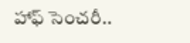హాఫ్ సెంచరీ..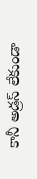కానీ అడ్రస్ లేకుండా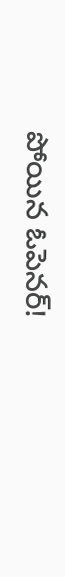పోయిన ఓపెనర్!